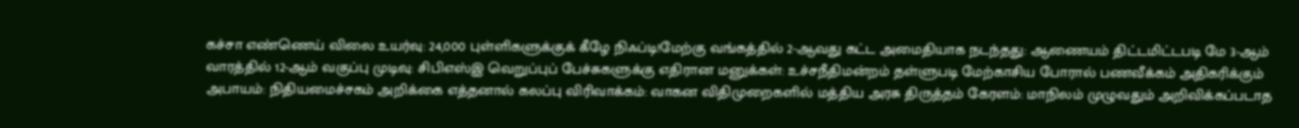கச்சா எண்ணெய் விலை உயர்வு: 24,000 புள்ளிகளுக்குக் கீழே நிஃப்டி!மேற்கு வங்கத்தில் 2-ஆவது கட்ட அமைதியாக நடந்தது: ஆணையம் திட்டமிட்டபடி மே 3-ஆம் வாரத்தில் 12-ஆம் வகுப்பு முடிவு: சிபிஎஸ்இ வெறுப்புப் பேச்சுகளுக்கு எதிரான மனுக்கள்: உச்சநீதிமன்றம் தள்ளுபடி மேற்காசிய போரால் பணவீக்கம் அதிகரிக்கும் அபாயம்: நிதியமைச்சகம் அறிக்கை எத்தனால் கலப்பு விரிவாக்கம்: வாகன விதிமுறைகளில் மத்திய அரசு திருத்தம் கேரளம்: மாநிலம் முழுவதும் அறிவிக்கப்படாத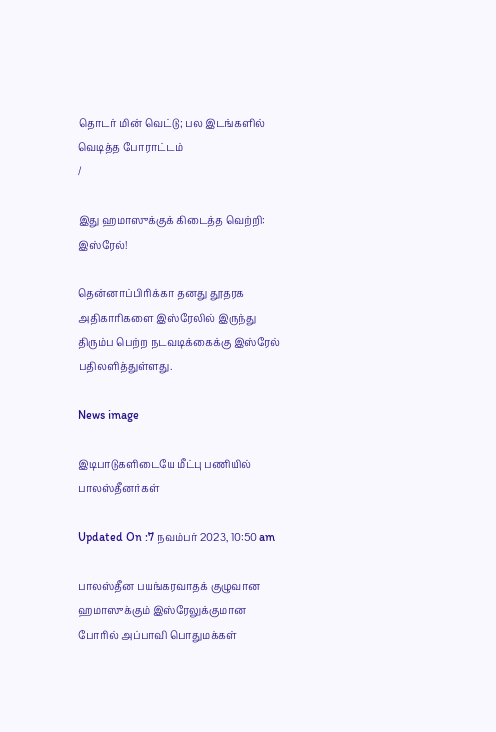தொடர் மின் வெட்டு; பல இடங்களில் வெடித்த போராட்டம்
/

இது ஹமாஸுக்குக் கிடைத்த வெற்றி: இஸ்ரேல்!

தென்னாப்பிரிக்கா தனது தூதரக அதிகாரிகளை இஸ்ரேலில் இருந்து திரும்ப பெற்ற நடவடிக்கைக்கு இஸ்ரேல் பதிலளித்துள்ளது.

News image

இடிபாடுகளிடையே மீட்பு பணியில் பாலஸ்தீனர்கள்

Updated On :7 நவம்பர் 2023, 10:50 am

பாலஸ்தீன பயங்கரவாதக் குழுவான ஹமாஸுக்கும் இஸ்ரேலுக்குமான போரில் அப்பாவி பொதுமக்கள்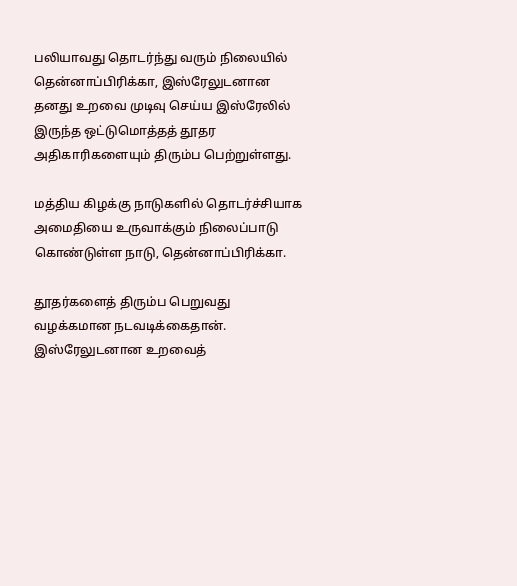பலியாவது தொடர்ந்து வரும் நிலையில் தென்னாப்பிரிக்கா, இஸ்ரேலுடனான தனது உறவை முடிவு செய்ய இஸ்ரேலில் இருந்த ஒட்டுமொத்தத் தூதர அதிகாரிகளையும் திரும்ப பெற்றுள்ளது.

மத்திய கிழக்கு நாடுகளில் தொடர்ச்சியாக அமைதியை உருவாக்கும் நிலைப்பாடு கொண்டுள்ள நாடு, தென்னாப்பிரிக்கா.

தூதர்களைத் திரும்ப பெறுவது வழக்கமான நடவடிக்கைதான். இஸ்ரேலுடனான உறவைத்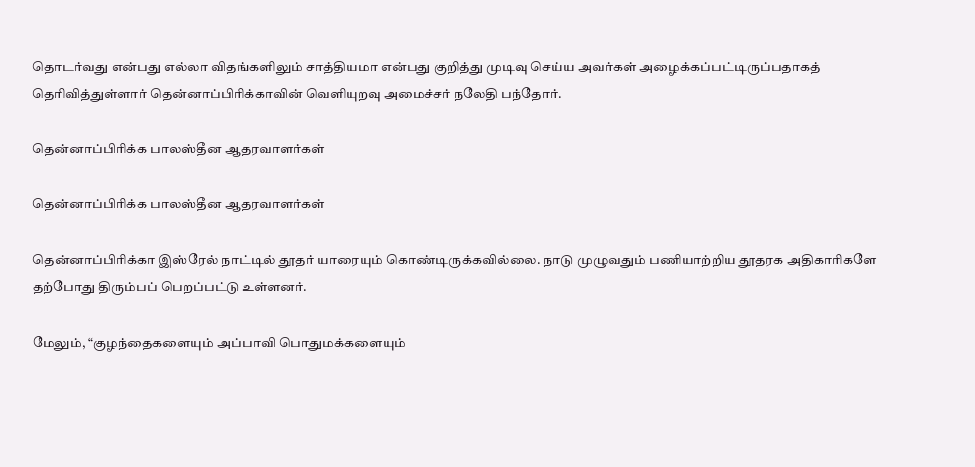தொடர்வது என்பது எல்லா விதங்களிலும் சாத்தியமா என்பது குறித்து முடிவு செய்ய அவர்கள் அழைக்கப்பட்டிருப்பதாகத் தெரிவித்துள்ளார் தென்னாப்பிரிக்காவின் வெளியுறவு அமைச்சர் நலேதி பந்தோர்.

தென்னாப்பிரிக்க பாலஸ்தீன ஆதரவாளர்கள்

தென்னாப்பிரிக்க பாலஸ்தீன ஆதரவாளர்கள்

தென்னாப்பிரிக்கா இஸ்ரேல் நாட்டில் தூதர் யாரையும் கொண்டிருக்கவில்லை. நாடு முழுவதும் பணியாற்றிய தூதரக அதிகாரிகளே தற்போது திரும்பப் பெறப்பட்டு உள்ளனர்.

மேலும், “குழந்தைகளையும் அப்பாவி பொதுமக்களையும்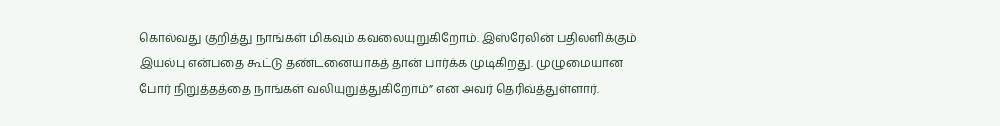கொல்வது குறித்து நாங்கள் மிகவும் கவலையுறுகிறோம். இஸ்ரேலின் பதிலளிக்கும் இயல்பு என்பதை கூட்டு தண்டனையாகத் தான் பார்க்க முடிகிறது. முழுமையான போர் நிறுத்தத்தை நாங்கள் வலியுறுத்துகிறோம்” என அவர் தெரிவ்த்துள்ளார்.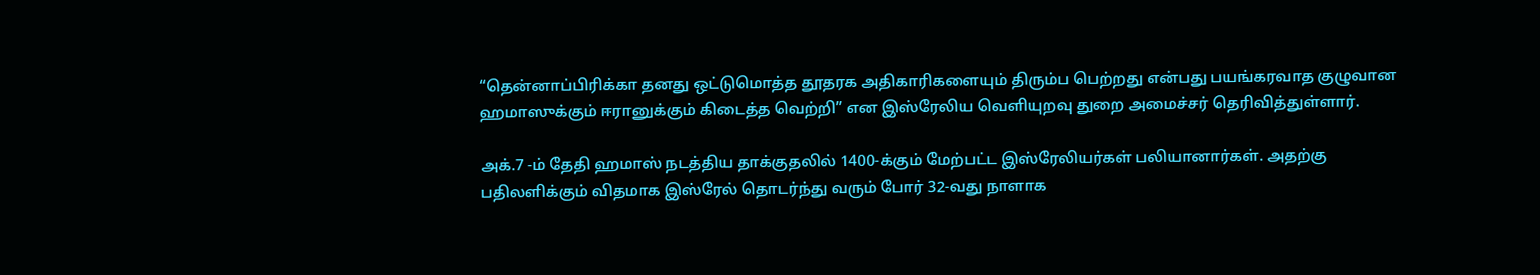“தென்னாப்பிரிக்கா தனது ஒட்டுமொத்த தூதரக அதிகாரிகளையும் திரும்ப பெற்றது என்பது பயங்கரவாத குழுவான ஹமாஸுக்கும் ஈரானுக்கும் கிடைத்த வெற்றி” என இஸ்ரேலிய வெளியுறவு துறை அமைச்சர் தெரிவித்துள்ளார்.

அக்.7 -ம் தேதி ஹமாஸ் நடத்திய தாக்குதலில் 1400-க்கும் மேற்பட்ட இஸ்ரேலியர்கள் பலியானார்கள். அதற்கு பதிலளிக்கும் விதமாக இஸ்ரேல் தொடர்ந்து வரும் போர் 32-வது நாளாக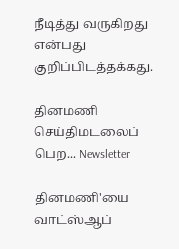நீடித்து வருகிறது என்பது குறிப்பிடத்தக்கது.

தினமணி செய்திமடலைப் பெற... Newsletter

தினமணி'யை வாட்ஸ்ஆப்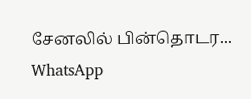சேனலில் பின்தொடர... WhatsApp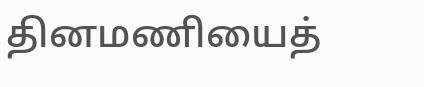தினமணியைத்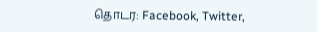தொடர: Facebook, Twitter,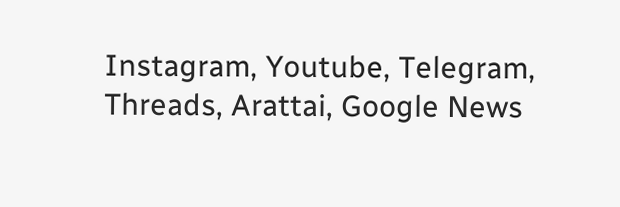Instagram, Youtube, Telegram, Threads, Arattai, Google News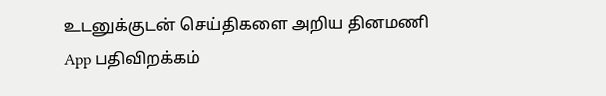உடனுக்குடன் செய்திகளை அறிய தினமணி App பதிவிறக்கம்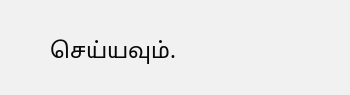செய்யவும்.